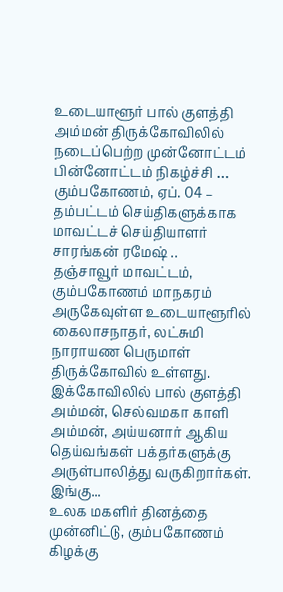உடையாளூர் பால் குளத்தி அம்மன் திருக்கோவிலில் நடைப்பெற்ற முன்னோட்டம் பின்னோட்டம் நிகழ்ச்சி …
கும்பகோணம், ஏப். 04 –
தம்பட்டம் செய்திகளுக்காக மாவட்டச் செய்தியாளர் சாரங்கன் ரமேஷ் ..
தஞ்சாவூர் மாவட்டம், கும்பகோணம் மாநகரம் அருகேவுள்ள உடையாளூரில் கைலாசநாதர், லட்சுமி நாராயண பெருமாள் திருக்கோவில் உள்ளது. இக்கோவிலில் பால் குளத்தி அம்மன், செல்வமகா காளி அம்மன், அய்யனார் ஆகிய தெய்வங்கள் பக்தர்களுக்கு அருள்பாலித்து வருகிறார்கள்.
இங்கு...
உலக மகளிர் தினத்தை முன்னிட்டு, கும்பகோணம் கிழக்கு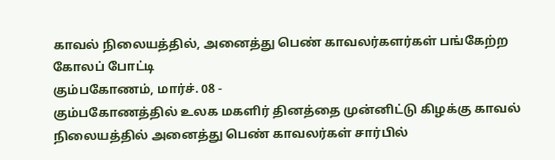காவல் நிலையத்தில், அனைத்து பெண் காவலர்களர்கள் பங்கேற்ற கோலப் போட்டி
கும்பகோணம், மார்ச். 08 -
கும்பகோணத்தில் உலக மகளிர் தினத்தை முன்னிட்டு கிழக்கு காவல் நிலையத்தில் அனைத்து பெண் காவலர்கள் சார்பில்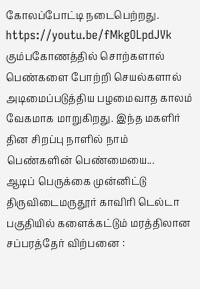கோலப்போட்டி நடைபெற்றது.
https://youtu.be/fMkgOLpdJVk
கும்பகோணத்தில் சொற்களால் பெண்களை போற்றி செயல்களால் அடிமைப்படுத்திய பழமைவாத காலம் வேகமாக மாறுகிறது. இந்த மகளிர் தின சிறப்பு நாளில் நாம் பெண்களின் பெண்மையை...
ஆடிப் பெருக்கை முன்னிட்டு திருவிடைமருதூர் காவிரி டெல்டா பகுதியில் களைக்கட்டும் மரத்திலான சப்பரத்தேர் விற்பனை :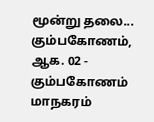மூன்று தலை...
கும்பகோணம், ஆக. 02 -
கும்பகோணம் மாநகரம்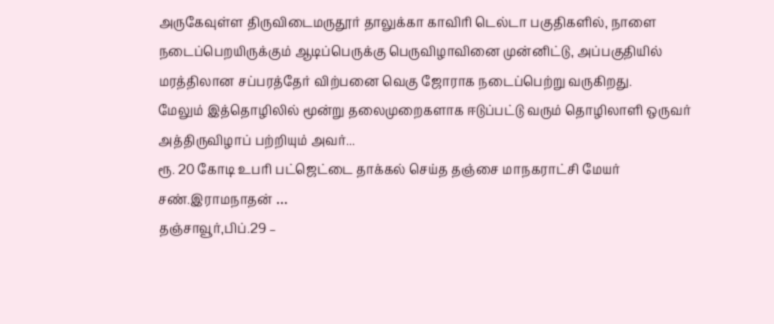அருகேவுள்ள திருவிடைமருதூர் தாலுக்கா காவிரி டெல்டா பகுதிகளில், நாளை நடைப்பெறயிருக்கும் ஆடிப்பெருக்கு பெருவிழாவினை முன்னிட்டு, அப்பகுதியில் மரத்திலான சப்பரத்தேர் விற்பனை வெகு ஜோராக நடைப்பெற்று வருகிறது.
மேலும் இத்தொழிலில் மூன்று தலைமுறைகளாக ஈடுப்பட்டு வரும் தொழிலாளி ஒருவர் அத்திருவிழாப் பற்றியும் அவர்...
ரூ. 20 கோடி உபரி பட்ஜெட்டை தாக்கல் செய்த தஞ்சை மாநகராட்சி மேயர் சண்.இராமநாதன் …
தஞ்சாவூர்,பிப்.29 –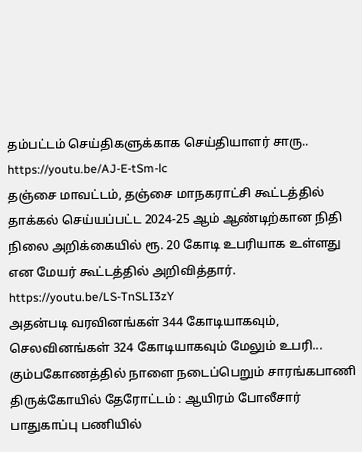தம்பட்டம் செய்திகளுக்காக செய்தியாளர் சாரு..
https://youtu.be/AJ-E-tSm-lc
தஞ்சை மாவட்டம், தஞ்சை மாநகராட்சி கூட்டத்தில் தாக்கல் செய்யப்பட்ட 2024-25 ஆம் ஆண்டிற்கான நிதி நிலை அறிக்கையில் ரூ. 20 கோடி உபரியாக உள்ளது என மேயர் கூட்டத்தில் அறிவித்தார்.
https://youtu.be/LS-TnSLI3zY
அதன்படி வரவினங்கள் 344 கோடியாகவும், செலவினங்கள் 324 கோடியாகவும் மேலும் உபரி...
கும்பகோணத்தில் நாளை நடைப்பெறும் சாரங்கபாணி திருக்கோயில் தேரோட்டம் : ஆயிரம் போலீசார் பாதுகாப்பு பணியில்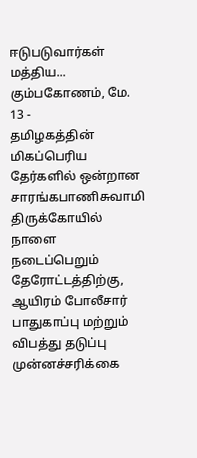ஈடுபடுவார்கள் மத்திய...
கும்பகோணம், மே. 13 -
தமிழகத்தின் மிகப்பெரிய தேர்களில் ஒன்றான சாரங்கபாணிசுவாமி திருக்கோயில் நாளை நடைப்பெறும் தேரோட்டத்திற்கு, ஆயிரம் போலீசார் பாதுகாப்பு மற்றும் விபத்து தடுப்பு முன்னச்சரிக்கை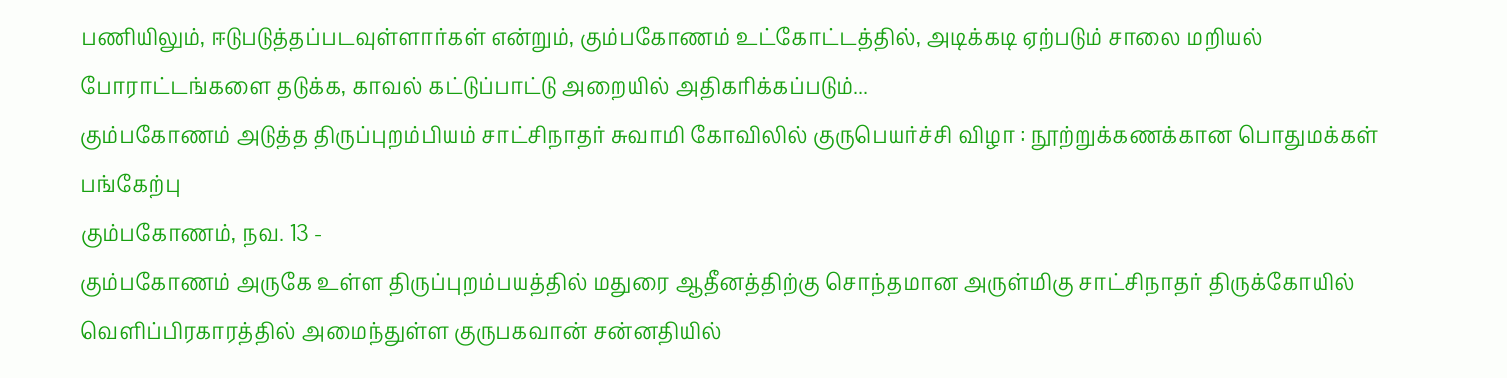பணியிலும், ஈடுபடுத்தப்படவுள்ளார்கள் என்றும், கும்பகோணம் உட்கோட்டத்தில், அடிக்கடி ஏற்படும் சாலை மறியல் போராட்டங்களை தடுக்க, காவல் கட்டுப்பாட்டு அறையில் அதிகரிக்கப்படும்...
கும்பகோணம் அடுத்த திருப்புறம்பியம் சாட்சிநாதர் சுவாமி கோவிலில் குருபெயர்ச்சி விழா : நூற்றுக்கணக்கான பொதுமக்கள் பங்கேற்பு
கும்பகோணம், நவ. 13 -
கும்பகோணம் அருகே உள்ள திருப்புறம்பயத்தில் மதுரை ஆதீனத்திற்கு சொந்தமான அருள்மிகு சாட்சிநாதர் திருக்கோயில் வெளிப்பிரகாரத்தில் அமைந்துள்ள குருபகவான் சன்னதியில்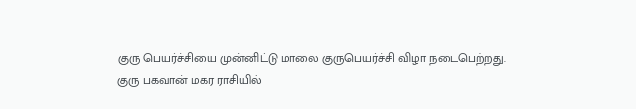குரு பெயர்ச்சியை முன்னிட்டு மாலை குருபெயர்ச்சி விழா நடைபெற்றது.
குரு பகவான் மகர ராசியில்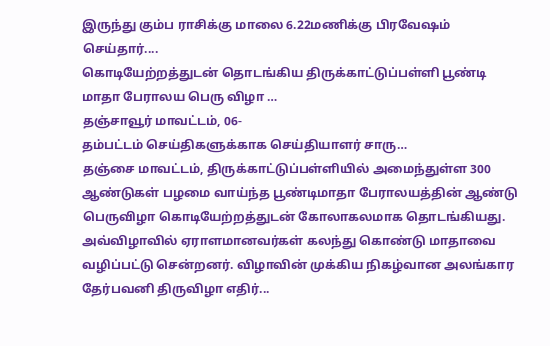இருந்து கும்ப ராசிக்கு மாலை 6.22மணிக்கு பிரவேஷம் செய்தார்....
கொடியேற்றத்துடன் தொடங்கிய திருக்காட்டுப்பள்ளி பூண்டி மாதா பேராலய பெரு விழா …
தஞ்சாவூர் மாவட்டம், 06-
தம்பட்டம் செய்திகளுக்காக செய்தியாளர் சாரு…
தஞ்சை மாவட்டம், திருக்காட்டுப்பள்ளியில் அமைந்துள்ள 300 ஆண்டுகள் பழமை வாய்ந்த பூண்டிமாதா பேராலயத்தின் ஆண்டு பெருவிழா கொடியேற்றத்துடன் கோலாகலமாக தொடங்கியது. அவ்விழாவில் ஏராளமானவர்கள் கலந்து கொண்டு மாதாவை வழிப்பட்டு சென்றனர். விழாவின் முக்கிய நிகழ்வான அலங்கார தேர்பவனி திருவிழா எதிர்...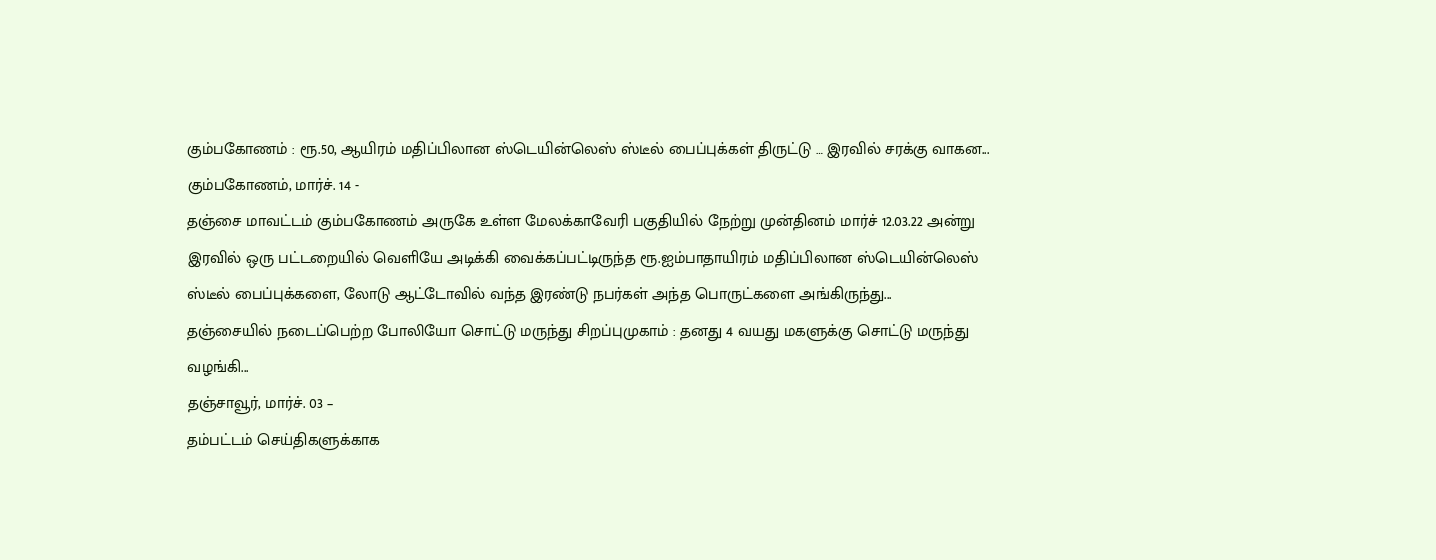கும்பகோணம் : ரூ.50, ஆயிரம் மதிப்பிலான ஸ்டெயின்லெஸ் ஸ்டீல் பைப்புக்கள் திருட்டு … இரவில் சரக்கு வாகன...
கும்பகோணம், மார்ச். 14 -
தஞ்சை மாவட்டம் கும்பகோணம் அருகே உள்ள மேலக்காவேரி பகுதியில் நேற்று முன்தினம் மார்ச் 12.03.22 அன்று இரவில் ஒரு பட்டறையில் வெளியே அடிக்கி வைக்கப்பட்டிருந்த ரூ.ஐம்பாதாயிரம் மதிப்பிலான ஸ்டெயின்லெஸ் ஸ்டீல் பைப்புக்களை, லோடு ஆட்டோவில் வந்த இரண்டு நபர்கள் அந்த பொருட்களை அங்கிருந்து...
தஞ்சையில் நடைப்பெற்ற போலியோ சொட்டு மருந்து சிறப்புமுகாம் : தனது 4 வயது மகளுக்கு சொட்டு மருந்து வழங்கி...
தஞ்சாவூர், மார்ச். 03 –
தம்பட்டம் செய்திகளுக்காக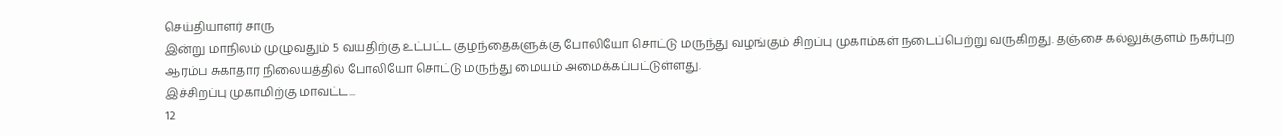செய்தியாளர் சாரு
இன்று மாநிலம் முழுவதும் 5 வயதிற்கு உட்பட்ட குழந்தைகளுக்கு போலியோ சொட்டு மருந்து வழங்கும் சிறப்பு முகாம்கள் நடைப்பெற்று வருகிறது. தஞ்சை கல்லுக்குளம் நகர்புற ஆரம்ப சுகாதார நிலையத்தில் போலியோ சொட்டு மருந்து மையம் அமைக்கப்பட்டுள்ளது.
இச்சிறப்பு முகாமிற்கு மாவட்ட...
12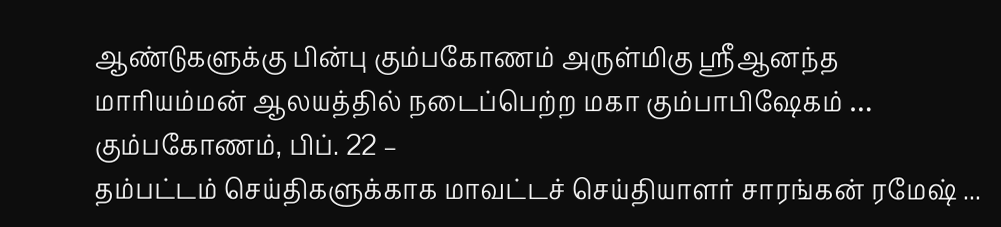ஆண்டுகளுக்கு பின்பு கும்பகோணம் அருள்மிகு ஸ்ரீஆனந்த மாரியம்மன் ஆலயத்தில் நடைப்பெற்ற மகா கும்பாபிஷேகம் …
கும்பகோணம், பிப். 22 –
தம்பட்டம் செய்திகளுக்காக மாவட்டச் செய்தியாளர் சாரங்கன் ரமேஷ் ...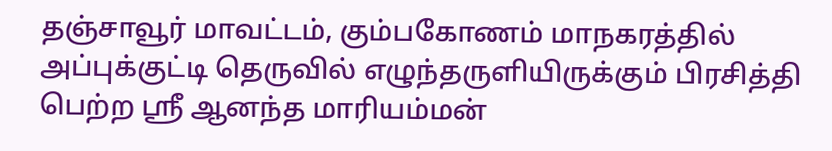தஞ்சாவூர் மாவட்டம், கும்பகோணம் மாநகரத்தில் அப்புக்குட்டி தெருவில் எழுந்தருளியிருக்கும் பிரசித்தி பெற்ற ஸ்ரீ ஆனந்த மாரியம்மன்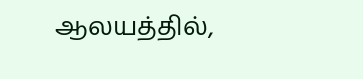ஆலயத்தில்,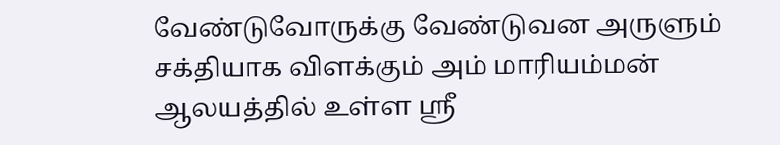வேண்டுவோருக்கு வேண்டுவன அருளும் சக்தியாக விளக்கும் அம் மாரியம்மன் ஆலயத்தில் உள்ள ஸ்ரீ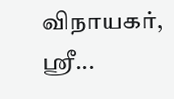விநாயகர், ஸ்ரீ...